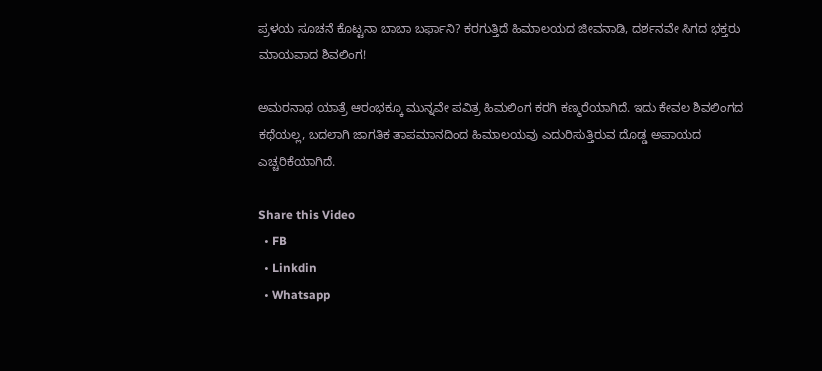ಪ್ರಳಯ ಸೂಚನೆ ಕೊಟ್ಟನಾ ಬಾಬಾ ಬರ್ಫಾನಿ? ಕರಗುತ್ತಿದೆ ಹಿಮಾಲಯದ ಜೀವನಾಡಿ, ದರ್ಶನವೇ ಸಿಗದ ಭಕ್ತರು ಮಾಯವಾದ ಶಿವಲಿಂಗ!

ಅಮರನಾಥ ಯಾತ್ರೆ ಆರಂಭಕ್ಕೂ ಮುನ್ನವೇ ಪವಿತ್ರ ಹಿಮಲಿಂಗ ಕರಗಿ ಕಣ್ಮರೆಯಾಗಿದೆ. ಇದು ಕೇವಲ ಶಿವಲಿಂಗದ ಕಥೆಯಲ್ಲ, ಬದಲಾಗಿ ಜಾಗತಿಕ ತಾಪಮಾನದಿಂದ ಹಿಮಾಲಯವು ಎದುರಿಸುತ್ತಿರುವ ದೊಡ್ಡ ಅಪಾಯದ ಎಚ್ಚರಿಕೆಯಾಗಿದೆ.

Share this Video
  • FB
  • Linkdin
  • Whatsapp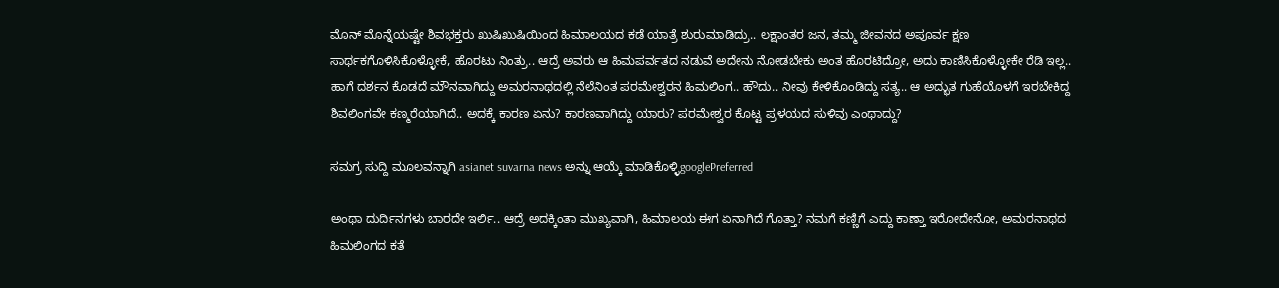ಮೊನ್ ಮೊನ್ನೆಯಷ್ಟೇ ಶಿವಭಕ್ತರು ಖುಷಿಖುಷಿಯಿಂದ ಹಿಮಾಲಯದ ಕಡೆ ಯಾತ್ರೆ ಶುರುಮಾಡಿದ್ರು.. ಲಕ್ಷಾಂತರ ಜನ, ತಮ್ಮ ಜೀವನದ ಅಪೂರ್ವ ಕ್ಷಣ ಸಾರ್ಥಕಗೊಳಿಸಿಕೊಳ್ಳೋಕೆ, ಹೊರಟು ನಿಂತ್ರು.. ಆದ್ರೆ ಅವರು ಆ ಹಿಮಪರ್ವತದ ನಡುವೆ ಅದೇನು ನೋಡಬೇಕು ಅಂತ ಹೊರಟಿದ್ರೋ, ಅದು ಕಾಣಿಸಿಕೊಳ್ಳೋಕೇ ರೆಡಿ ಇಲ್ಲ.. ಹಾಗೆ ದರ್ಶನ ಕೊಡದೆ ಮೌನವಾಗಿದ್ದು ಅಮರನಾಥದಲ್ಲಿ ನೆಲೆನಿಂತ ಪರಮೇಶ್ವರನ ಹಿಮಲಿಂಗ.. ಹೌದು.. ನೀವು ಕೇಳಿಕೊಂಡಿದ್ದು ಸತ್ಯ.. ಆ ಅದ್ಭುತ ಗುಹೆಯೊಳಗೆ ಇರಬೇಕಿದ್ದ ಶಿವಲಿಂಗವೇ ಕಣ್ಮರೆಯಾಗಿದೆ.. ಅದಕ್ಕೆ ಕಾರಣ ಏನು? ಕಾರಣವಾಗಿದ್ದು ಯಾರು? ಪರಮೇಶ್ವರ ಕೊಟ್ಟ ಪ್ರಳಯದ ಸುಳಿವು ಎಂಥಾದ್ದು?

ಸಮಗ್ರ ಸುದ್ದಿ ಮೂಲವನ್ನಾಗಿ asianet suvarna news ಅನ್ನು ಆಯ್ಕೆ ಮಾಡಿಕೊಳ್ಳಿgooglePreferred

ಅಂಥಾ ದುರ್ದಿನಗಳು ಬಾರದೇ ಇರ್ಲಿ.. ಆದ್ರೆ ಅದಕ್ಕಿಂತಾ ಮುಖ್ಯವಾಗಿ, ಹಿಮಾಲಯ ಈಗ ಏನಾಗಿದೆ ಗೊತ್ತಾ? ನಮಗೆ ಕಣ್ಣಿಗೆ ಎದ್ದು ಕಾಣ್ತಾ ಇರೋದೇನೋ, ಅಮರನಾಥದ ಹಿಮಲಿಂಗದ ಕತೆ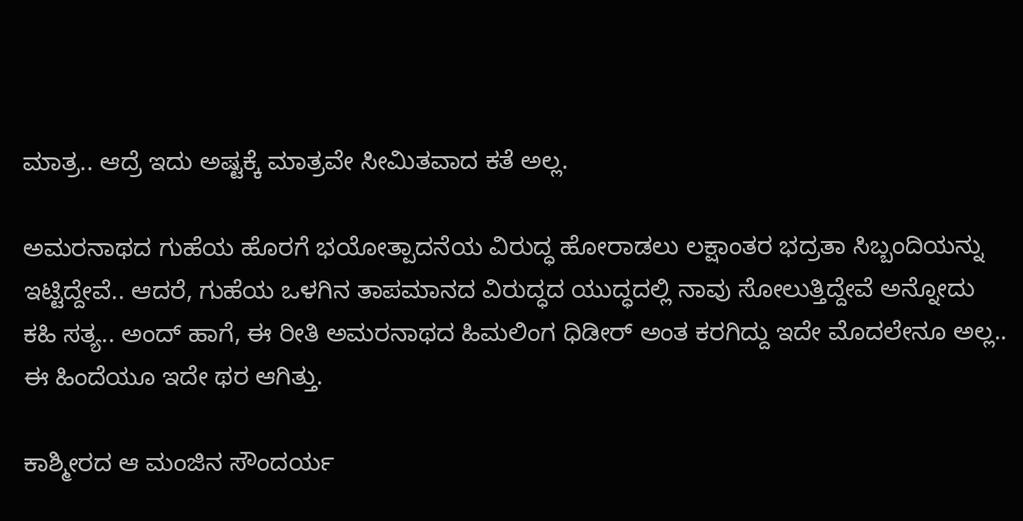ಮಾತ್ರ.. ಆದ್ರೆ ಇದು ಅಷ್ಟಕ್ಕೆ ಮಾತ್ರವೇ ಸೀಮಿತವಾದ ಕತೆ ಅಲ್ಲ.

ಅಮರನಾಥದ ಗುಹೆಯ ಹೊರಗೆ ಭಯೋತ್ಪಾದನೆಯ ವಿರುದ್ಧ ಹೋರಾಡಲು ಲಕ್ಷಾಂತರ ಭದ್ರತಾ ಸಿಬ್ಬಂದಿಯನ್ನು ಇಟ್ಟಿದ್ದೇವೆ.. ಆದರೆ, ಗುಹೆಯ ಒಳಗಿನ ತಾಪಮಾನದ ವಿರುದ್ಧದ ಯುದ್ಧದಲ್ಲಿ ನಾವು ಸೋಲುತ್ತಿದ್ದೇವೆ ಅನ್ನೋದು ಕಹಿ ಸತ್ಯ.. ಅಂದ್ ಹಾಗೆ, ಈ ರೀತಿ ಅಮರನಾಥದ ಹಿಮಲಿಂಗ ಧಿಡೀರ್ ಅಂತ ಕರಗಿದ್ದು ಇದೇ ಮೊದಲೇನೂ ಅಲ್ಲ.. ಈ ಹಿಂದೆಯೂ ಇದೇ ಥರ ಆಗಿತ್ತು.

ಕಾಶ್ಮೀರದ ಆ ಮಂಜಿನ ಸೌಂದರ್ಯ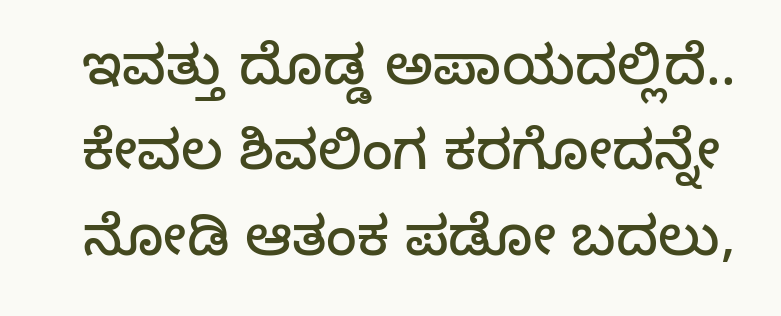ಇವತ್ತು ದೊಡ್ಡ ಅಪಾಯದಲ್ಲಿದೆ.. ಕೇವಲ ಶಿವಲಿಂಗ ಕರಗೋದನ್ನೇ ನೋಡಿ ಆತಂಕ ಪಡೋ ಬದಲು,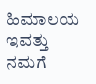ಹಿಮಾಲಯ ಇವತ್ತು ನಮಗೆ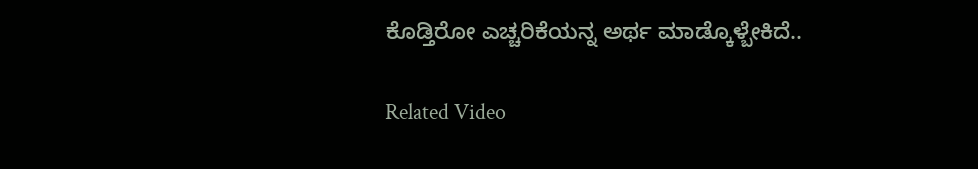ಕೊಡ್ತಿರೋ ಎಚ್ಚರಿಕೆಯನ್ನ ಅರ್ಥ ಮಾಡ್ಕೊಳ್ಬೇಕಿದೆ..

Related Video